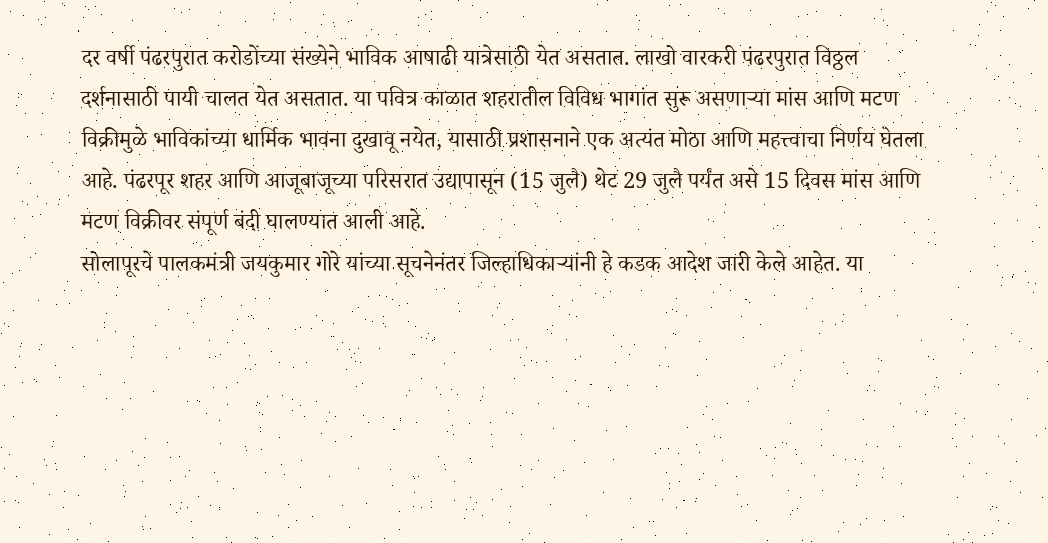दर वर्षी पंढरपुरात करोडोंच्या संख्येने भाविक आषाढी यात्रेसाठी येत असतात. लाखो वारकरी पंढरपुरात विठ्ठल दर्शनासाठी पायी चालत येत असतात. या पवित्र काळात शहरातील विविध भागांत सुरू असणाऱ्या मांस आणि मटण विक्रीमुळे भाविकांच्या धार्मिक भावना दुखावू नयेत, यासाठी प्रशासनाने एक अत्यंत मोठा आणि महत्त्वाचा निर्णय घेतला आहे. पंढरपूर शहर आणि आजूबाजूच्या परिसरात उद्यापासून (15 जुलै) थेट 29 जुलै पर्यंत असे 15 दिवस मांस आणि मटण विक्रीवर संपूर्ण बंदी घालण्यात आली आहे.
सोलापूरचे पालकमंत्री जयकुमार गोरे यांच्या सूचनेनंतर जिल्हाधिकाऱ्यांनी हे कडक आदेश जारी केले आहेत. या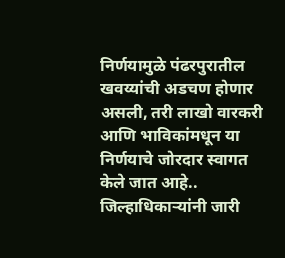निर्णयामुळे पंढरपुरातील खवय्यांची अडचण होणार असली, तरी लाखो वारकरी आणि भाविकांमधून या निर्णयाचे जोरदार स्वागत केले जात आहे..
जिल्हाधिकाऱ्यांनी जारी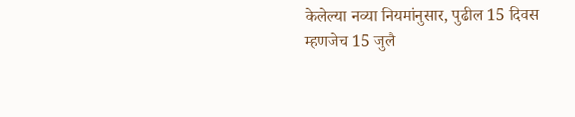केलेल्या नव्या नियमांनुसार, पुढील 15 दिवस म्हणजेच 15 जुलै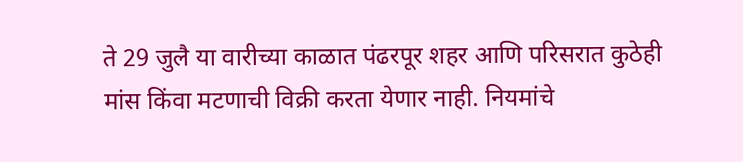ते 29 जुलै या वारीच्या काळात पंढरपूर शहर आणि परिसरात कुठेही मांस किंवा मटणाची विक्री करता येणार नाही. नियमांचे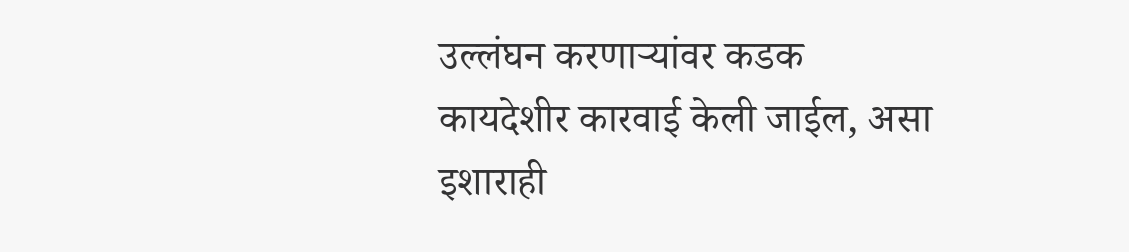उल्लंघन करणाऱ्यांवर कडक कायदेशीर कारवाई केली जाईल, असा इशाराही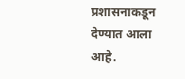प्रशासनाकडून देण्यात आला आहे.